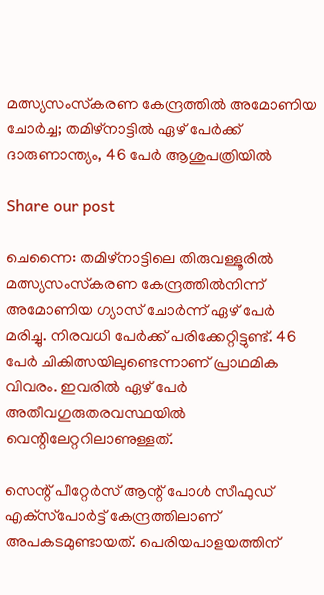മത്സ്യസംസ്‌കരണ കേന്ദ്രത്തിൽ അമോണിയ ചോർച്ച; തമിഴ്നാട്ടിൽ ഏഴ് പേർക്ക് ദാരുണാന്ത്യം, 46 പേർ ആശുപത്രിയിൽ

Share our post

ചെന്നൈ: തമിഴ്‌നാട്ടിലെ തിരുവള്ളൂരിൽ മത്സ്യസംസ്‌കരണ കേന്ദ്രത്തിൽനിന്ന് അമോണിയ ഗ്യാസ് ചോർന്ന് ഏഴ് പേർ മരിച്ചു. നിരവധി പേർക്ക് പരിക്കേറ്റിട്ടുണ്ട്. 46 പേർ ചികിത്സയിലുണ്ടെന്നാണ് പ്രാഥമിക വിവരം. ഇവരിൽ ഏഴ് പേർ അതീവഗുരുതരവസ്ഥയിൽ വെന്റിലേറ്ററിലാണുള്ളത്.

സെന്റ് പീറ്റേർസ് ആന്റ് പോൾ സീഫുഡ് എക്‌സ്‌പോർട്ട് കേന്ദ്രത്തിലാണ് അപകടമുണ്ടായത്. പെരിയപാളയത്തിന്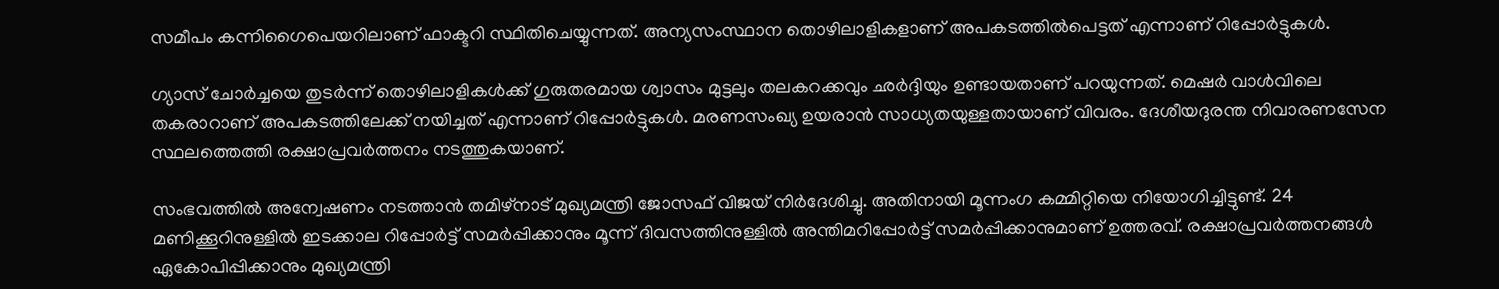സമീപം കന്നിഗൈപെയറിലാണ് ഫാക്ടറി സ്ഥിതിചെയ്യുന്നത്. അന്യസംസ്ഥാന തൊഴിലാളികളാണ് അപകടത്തിൽപെട്ടത് എന്നാണ് റിപ്പോർട്ടുകൾ.

ഗ്യാസ് ചോർച്ചയെ തുടർന്ന് തൊഴിലാളികൾക്ക് ഗുരുതരമായ ശ്വാസം മുട്ടലും തലകറക്കവും ഛർദ്ദിയും ഉണ്ടായതാണ് പറയുന്നത്. മെഷർ വാൾവിലെ തകരാറാണ് അപകടത്തിലേക്ക് നയിച്ചത് എന്നാണ് റിപ്പോർട്ടുകൾ. മരണസംഖ്യ ഉയരാൻ സാധ്യതയുള്ളതായാണ് വിവരം. ദേശീയദുരന്ത നിവാരണസേന സ്ഥലത്തെത്തി രക്ഷാപ്രവർത്തനം നടത്തുകയാണ്.

സംഭവത്തിൽ അന്വേഷണം നടത്താൻ തമിഴ്‌നാട് മുഖ്യമന്ത്രി ജോസഫ് വിജയ് നിർദേശിച്ചു. അതിനായി മൂന്നംഗ കമ്മിറ്റിയെ നിയോഗിച്ചിട്ടുണ്ട്. 24 മണിക്കൂറിനുള്ളിൽ ഇടക്കാല റിപ്പോർട്ട് സമർപ്പിക്കാനും മൂന്ന് ദിവസത്തിനുള്ളിൽ അന്തിമറിപ്പോർട്ട് സമർപ്പിക്കാനുമാണ് ഉത്തരവ്. രക്ഷാപ്രവർത്തനങ്ങൾ ഏകോപിപ്പിക്കാനും മുഖ്യമന്ത്രി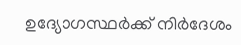ഉദ്യോഗസ്ഥർക്ക് നിർദേശം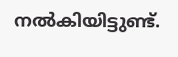നൽകിയിട്ടുണ്ട്.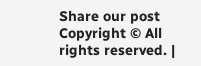Share our post
Copyright © All rights reserved. |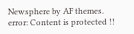Newsphere by AF themes.
error: Content is protected !!